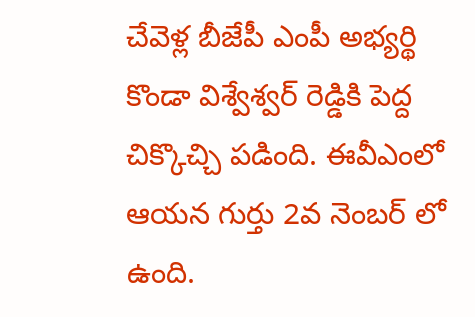చేవెళ్ల బీజేపీ ఎంపీ అభ్యర్థి కొండా విశ్వేశ్వర్ రెడ్డికి పెద్ద చిక్కొచ్చి పడింది. ఈవీఎంలో ఆయన గుర్తు 2వ నెంబర్ లో ఉంది.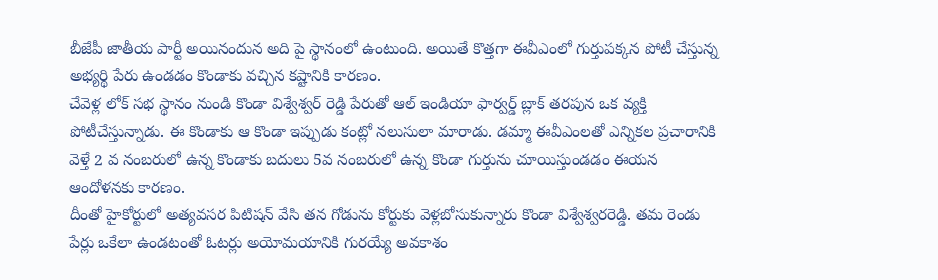బీజేపీ జాతీయ పార్టీ అయినందున అది పై స్థానంలో ఉంటుంది. అయితే కొత్తగా ఈవీఎంలో గుర్తుపక్కన పోటీ చేస్తున్న అభ్యర్థి పేరు ఉండడం కొండాకు వచ్చిన కష్టానికి కారణం.
చేవెళ్ల లోక్ సభ స్థానం నుండి కొండా విశ్వేశ్వర్ రెడ్డి పేరుతో ఆల్ ఇండియా ఫార్వర్డ్ బ్లాక్ తరపున ఒక వ్యక్తి పోటీచేస్తున్నాడు. ఈ కొండాకు ఆ కొండా ఇప్పుడు కంట్లో నలుసులా మారాడు. డమ్మా ఈవీఎంలతో ఎన్నికల ప్రచారానికి వెళ్తే 2 వ నంబరులో ఉన్న కొండాకు బదులు 5వ నంబరులో ఉన్న కొండా గుర్తును చూయిస్తుండడం ఈయన ఆందోళనకు కారణం.
దీంతో హైకోర్టులో అత్యవసర పిటిషన్ వేసి తన గోడును కోర్టుకు వెళ్లబోసుకున్నారు కొండా విశ్వేశ్వరరెడ్డి. తమ రెండు పేర్లు ఒకేలా ఉండటంతో ఓటర్లు అయోమయానికి గురయ్యే అవకాశం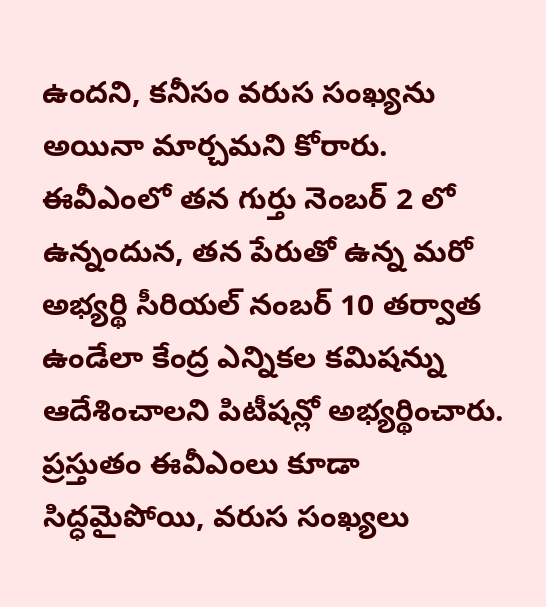ఉందని, కనీసం వరుస సంఖ్యను అయినా మార్చమని కోరారు.
ఈవీఎంలో తన గుర్తు నెంబర్ 2 లో ఉన్నందున, తన పేరుతో ఉన్న మరో అభ్యర్థి సీరియల్ నంబర్ 10 తర్వాత ఉండేలా కేంద్ర ఎన్నికల కమిషన్ను ఆదేశించాలని పిటీషన్లో అభ్యర్థించారు. ప్రస్తుతం ఈవీఎంలు కూడా సిద్ధమైపోయి, వరుస సంఖ్యలు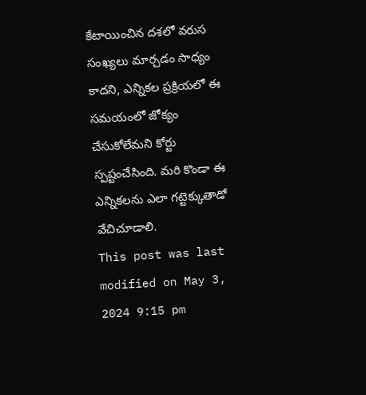కేటాయించిన దశలో వరుస సంఖ్యలు మార్చడం సాధ్యం కాదని, ఎన్నికల ప్రక్రియలో ఈ సమయంలో జోక్యం చేసుకోలేమని కోర్టు స్పష్టంచేసింది. మరి కొండా ఈ ఎన్నికలను ఎలా గట్టెక్కుతాడో వేచిచూడాలి.
This post was last modified on May 3, 2024 9:15 pm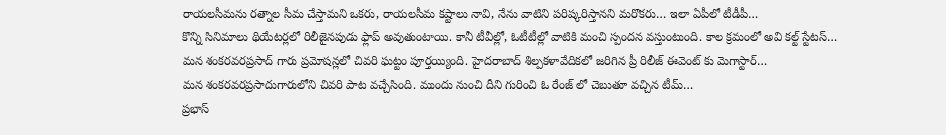రాయలసీమను రత్నాల సీమ చేస్తామని ఒకరు, రాయలసీమ కష్టాలు నావి, నేను వాటిని పరిష్కరిస్తానని మరొకరు… ఇలా ఏపీలో టీడీపీ…
కొన్ని సినిమాలు థియేటర్లలో రిలీజైనపుడు ఫ్లాప్ అవుతుంటాయి. కానీ టీవీల్లో, ఓటీటీల్లో వాటికి మంచి స్పందన వస్తుంటుంది. కాల క్రమంలో అవి కల్ట్ స్టేటస్…
మన శంకరవరప్రసాద్ గారు ప్రమోషన్లలో చివరి ఘట్టం పూర్తయ్యింది. హైదరాబాద్ శిల్పకళావేదికలో జరిగిన ప్రీ రిలీజ్ ఈవెంట్ కు మెగాస్టార్…
మన శంకరవరప్రసాదుగారులోని చివరి పాట వచ్చేసింది. ముందు నుంచి దీని గురించి ఓ రేంజ్ లో చెబుతూ వచ్చిన టీమ్…
ప్రభాస్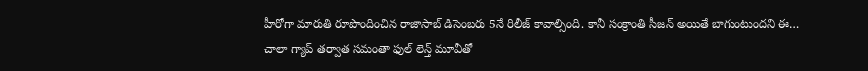హీరోగా మారుతి రూపొందించిన రాజాసాబ్ డిసెంబరు 5నే రిలీజ్ కావాల్సింది. కానీ సంక్రాంతి సీజన్ అయితే బాగుంటుందని ఈ…
చాలా గ్యాప్ తర్వాత సమంతా ఫుల్ లెన్త్ మూవీతో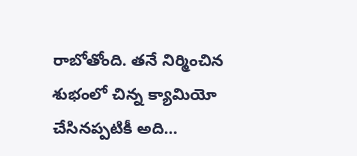రాబోతోంది. తనే నిర్మించిన శుభంలో చిన్న క్యామియో చేసినప్పటికీ అది…